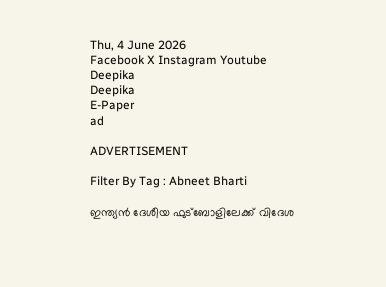Thu, 4 June 2026
Facebook X Instagram Youtube
Deepika
Deepika
E-Paper
ad

ADVERTISEMENT

Filter By Tag : Abneet Bharti

ഇന്ത്യന്‍ ദേശീയ ഫുട്‌ബോളിലേക്ക് വിദേശ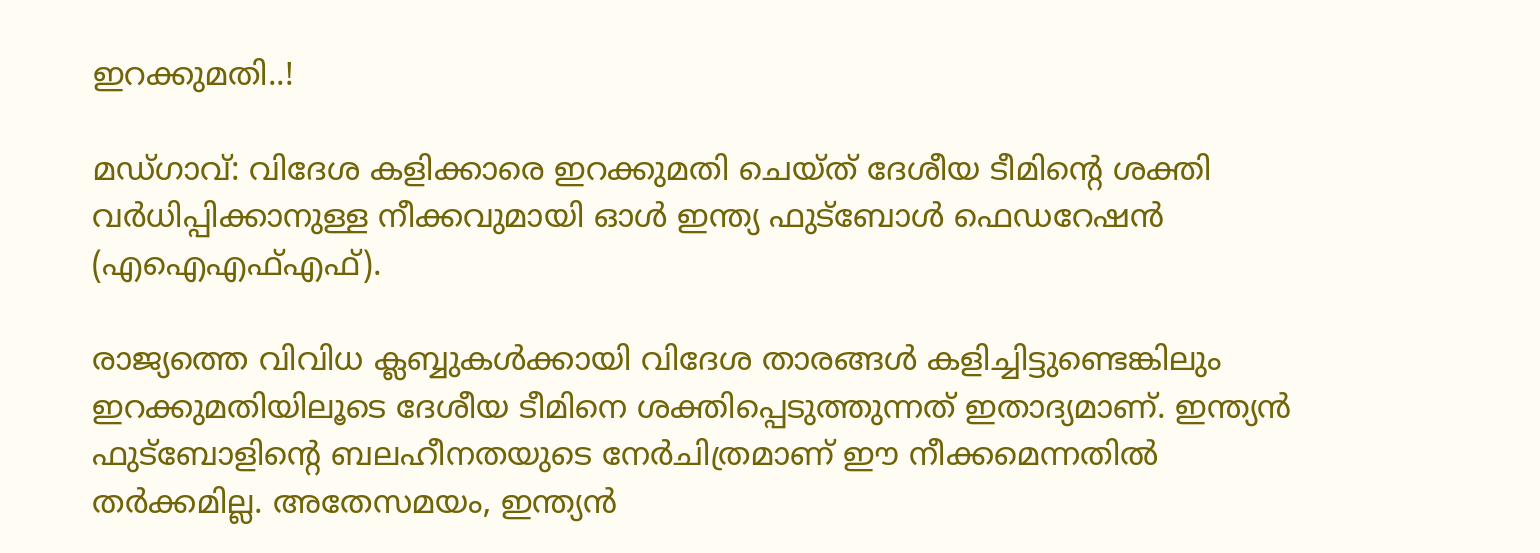ഇറക്കുമതി..!

മഡ്ഗാവ്: വിദേശ കളിക്കാരെ ഇറക്കുമതി ചെയ്ത് ദേശീയ ടീമിന്‍റെ ശക്തി വര്‍ധിപ്പിക്കാനുള്ള നീക്കവുമായി ഓള്‍ ഇന്ത്യ ഫുട്‌ബോള്‍ ഫെഡറേഷന്‍ (എഐഎഫ്എഫ്).

രാജ്യത്തെ വിവിധ ക്ലബ്ബുകള്‍ക്കായി വിദേശ താരങ്ങള്‍ കളിച്ചിട്ടുണ്ടെങ്കിലും ഇറക്കുമതിയിലൂടെ ദേശീയ ടീമിനെ ശക്തിപ്പെടുത്തുന്നത് ഇതാദ്യമാണ്. ഇന്ത്യന്‍ ഫുട്‌ബോളിന്‍റെ ബലഹീനതയുടെ നേര്‍ചിത്രമാണ് ഈ നീക്കമെന്നതില്‍ തര്‍ക്കമില്ല. അതേസമയം, ഇന്ത്യന്‍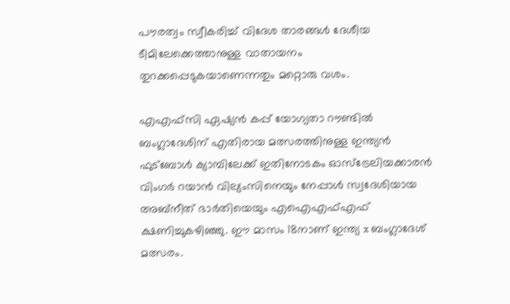പൗരത്വം സ്വീകരിച്ച് വിദേശ താരങ്ങള്‍ ദേശീയ ടീമിലേക്കെത്താനുള്ള വാതായനം തുറക്കപ്പെടുകയാണെന്നതും മറ്റൊരു വശം.

എഎഫ്‌സി ഏഷ്യന്‍ കപ്പ് യോഗ്യതാ റൗണ്ടില്‍ ബംഗ്ലാദേശിന് എതിരായ മത്സരത്തിനുള്ള ഇന്ത്യന്‍ ഫുട്‌ബോള്‍ ക്യാമ്പിലേക്ക് ഇതിനോടകം ഓസ്‌ട്രേലിയക്കാരന്‍ വിംഗര്‍ റയാന്‍ വില്യംസിനെയും നേപ്പാള്‍ സ്വദേശിയായ അബ്‌നീത് ഭാര്‍തിയെയും എഐഎഫ്എഫ് ക്ഷണിച്ചുകഴിഞ്ഞു. ഈ മാസം 18നാണ് ഇന്ത്യ x ബംഗ്ലാദേശ് മത്സരം.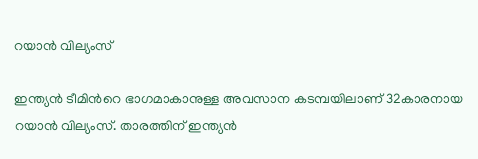റയാന്‍ വില്യംസ്

ഇന്ത്യന്‍ ടീമിന്‍റെ ഭാഗമാകാനുള്ള അവസാന കടമ്പയിലാണ് 32കാരനായ റയാന്‍ വില്യംസ്. താരത്തിന് ഇന്ത്യന്‍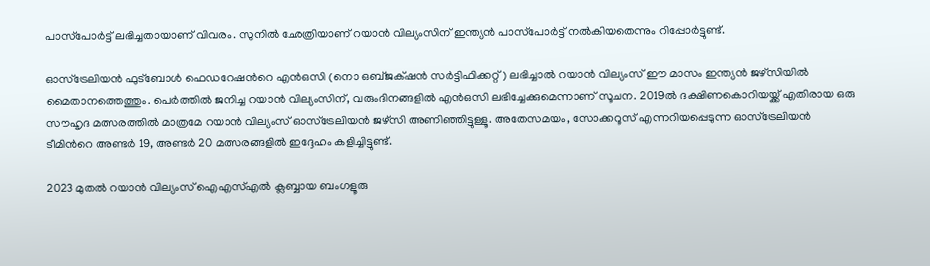പാസ്‌പോര്‍ട്ട് ലഭിച്ചതായാണ് വിവരം. സുനില്‍ ഛേത്രിയാണ് റയാന്‍ വില്യംസിന് ഇന്ത്യന്‍ പാസ്‌പോര്‍ട്ട് നല്‍കിയതെന്നും റിപ്പോര്‍ട്ടുണ്ട്.

ഓസ്‌ട്രേലിയന്‍ ഫുട്‌ബോള്‍ ഫെഡറേഷന്‍റെ എന്‍ഒസി (നൊ ഒബ്ജക‌്ഷന്‍ സര്‍ട്ടിഫിക്കറ്റ്) ലഭിച്ചാല്‍ റയാന്‍ വില്യംസ് ഈ മാസം ഇന്ത്യന്‍ ജഴ്‌സിയില്‍ മൈതാനത്തെത്തും. പെര്‍ത്തില്‍ ജനിച്ച റയാന്‍ വില്യംസിന്, വരുംദിനങ്ങളില്‍ എന്‍ഒസി ലഭിച്ചേക്കുമെന്നാണ് സൂചന. 2019ല്‍ ദക്ഷിണകൊറിയയ്ക്ക് എതിരായ ഒരു സൗഹൃദ മത്സരത്തില്‍ മാത്രമേ റയാന്‍ വില്യംസ് ഓസ്‌ട്രേലിയന്‍ ജഴ്‌സി അണിഞ്ഞിട്ടുള്ളൂ. അതേസമയം, സോക്കറൂസ് എന്നറിയപ്പെടുന്ന ഓസ്‌ട്രേലിയന്‍ ടീമിന്‍റെ അണ്ടര്‍ 19, അണ്ടര്‍ 20 മത്സരങ്ങളില്‍ ഇദ്ദേഹം കളിച്ചിട്ടുണ്ട്.

2023 മുതല്‍ റയാന്‍ വില്യംസ് ഐഎസ്എല്‍ ക്ലബ്ബായ ബംഗളൂരു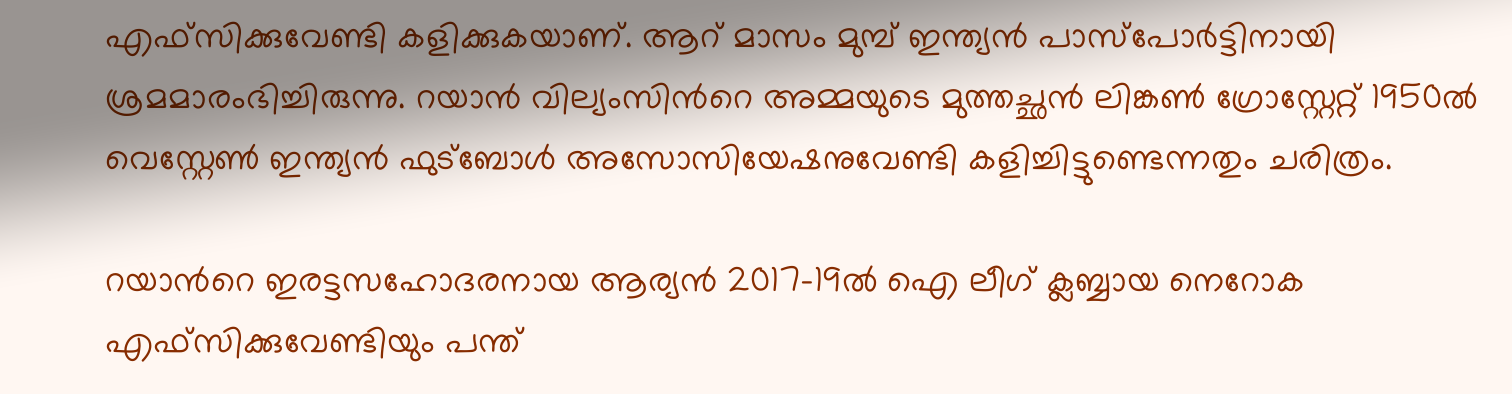എഫ്‌സിക്കുവേണ്ടി കളിക്കുകയാണ്. ആറ് മാസം മുമ്പ് ഇന്ത്യന്‍ പാസ്‌പോര്‍ട്ടിനായി ശ്രമമാരംഭിച്ചിരുന്നു. റയാന്‍ വില്യംസിന്‍റെ അമ്മയുടെ മുത്തച്ഛന്‍ ലിങ്കണ്‍ ഗ്രോസ്റ്റേറ്റ് 1950ല്‍ വെസ്റ്റേണ്‍ ഇന്ത്യന്‍ ഫുട്‌ബോള്‍ അസോസിയേഷനുവേണ്ടി കളിച്ചിട്ടുണ്ടെന്നതും ചരിത്രം.

റയാന്‍റെ ഇരട്ടസഹോദരനായ ആര്യന്‍ 2017-19ല്‍ ഐ ലീഗ് ക്ലബ്ബായ നെറോക എഫ്‌സിക്കുവേണ്ടിയും പന്ത്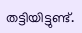തട്ടിയിട്ടുണ്ട്.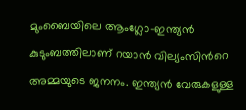മുംബൈയിലെ ആംഗ്ലോ-ഇന്ത്യന്‍ കുടുംബത്തിലാണ് റയാന്‍ വില്യംസിന്‍റെ അമ്മയുടെ ജനനം. ഇന്ത്യന്‍ വേരുകളുള്ള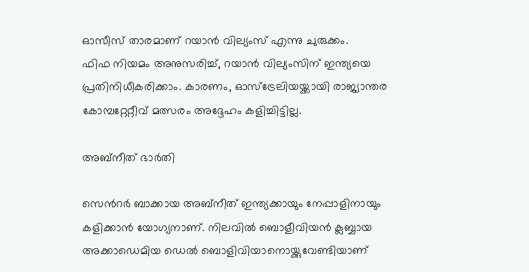ഓസീസ് താരമാണ് റയാന്‍ വില്യംസ് എന്നു ചുരുക്കം.
ഫിഫ നിയമം അനുസരിച്ച്, റയാന്‍ വില്യംസിന് ഇന്ത്യയെ പ്രതിനിധീകരിക്കാം. കാരണം, ഓസ്‌ട്രേലിയയ്ക്കായി രാജ്യാന്തര കോമ്പറ്റേറ്റീവ് മത്സരം അദ്ദേഹം കളിച്ചിട്ടില്ല.

അബ്‌നീത് ഭാര്‍തി

സെന്‍റര്‍ ബാക്കായ അബ്‌നീത് ഇന്ത്യക്കായും നേപ്പാളിനായും കളിക്കാന്‍ യോഗ്യനാണ്. നിലവില്‍ ബൊളീവിയന്‍ ക്ലബ്ബായ അക്കാഡെമിയ ഡെല്‍ ബൊളിവിയാനൊയ്ക്കുവേണ്ടിയാണ്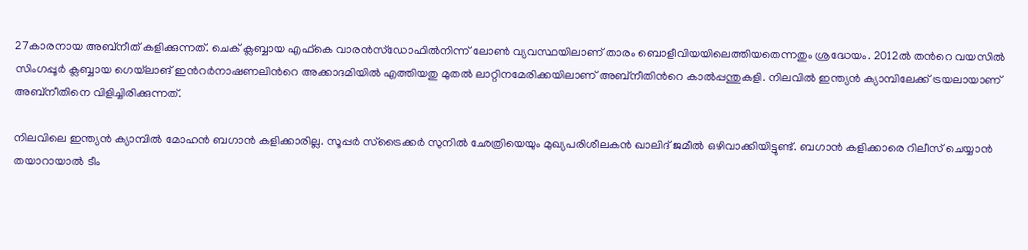27കാരനായ അബ്‌നീത് കളിക്കുന്നത്. ചെക് ക്ലബ്ബായ എഫ്‌കെ വാരന്‍സ്‌ഡോഫില്‍നിന്ന് ലോണ്‍ വ്യവസ്ഥയിലാണ് താരം ബൊളീവിയയിലെത്തിയതെന്നതും ശ്രദ്ധേയം. 2012ല്‍ തന്‍റെ വയസില്‍ സിംഗപ്പൂര്‍ ക്ലബ്ബായ ഗെയ്‌ലാങ് ഇന്‍റര്‍നാഷണലിന്‍റെ അക്കാദമിയില്‍ എത്തിയതു മുതല്‍ ലാറ്റിനമേരിക്കയിലാണ് അബ്‌നീതിന്‍റെ കാല്‍പ്പന്തുകളി. നിലവില്‍ ഇന്ത്യന്‍ ക്യാമ്പിലേക്ക് ട്രയലായാണ് അബ്‌നീതിനെ വിളിച്ചിരിക്കുന്നത്.

നിലവിലെ ഇന്ത്യന്‍ ക്യാമ്പില്‍ മോഹന്‍ ബഗാന്‍ കളിക്കാരില്ല. സൂപ്പര്‍ സ്‌ട്രൈക്കര്‍ സുനില്‍ ഛേത്രിയെയും മുഖ്യപരിശീലകന്‍ ഖാലിദ് ജമീല്‍ ഒഴിവാക്കിയിട്ടുണ്ട്. ബഗാന്‍ കളിക്കാരെ റിലീസ് ചെയ്യാന്‍ തയാറായാല്‍ ടീം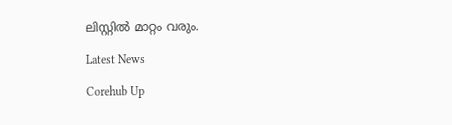ലിസ്റ്റില്‍ മാറ്റം വരും.

Latest News

Corehub Up